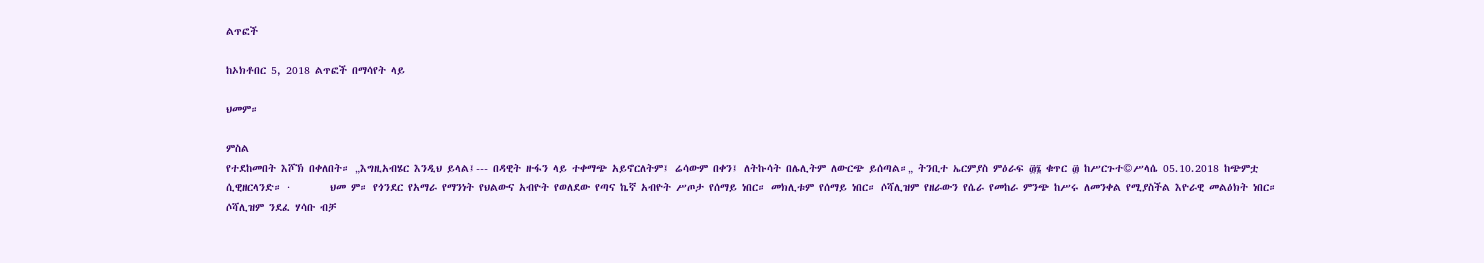ልጥፎች

ከኦክቶበር 5, 2018 ልጥፎች በማሳየት ላይ

ህመም።

ምስል
የተደከመበት እሾኽ በቀለበት። „እግዚአብሄር እንዲህ ይላል፤--- በዳዊት ዙፋን ላይ ተቀማጭ አይኖርለትም፤ ሬሳውም በቀን፤ ለትኩሳት በሌሊትም ለውርጭ ይሰጣል።„ ትንቢተ ኤርምያስ ምዕራፍ ፴፮ ቁጥር ፴ ከሥርጉተ©ሥላሴ 05.10.2018 ከጭምቷ ሲዊዘርላንድ። ·        ህመ ም። የጎንደር የአማራ የማንነት የህልውና አብዮት የወለደው የጣና ኬኛ አብዮት ሥጦታ የሰማይ ነበር። መክሊቱም የሰማይ ነበር። ሶሻሊዝም የዘራውን የሴራ የመከራ ምንጭ ከሥሩ ለመንቀል የሚያስችል እዮራዊ መልዕክት ነበር። ሶሻሊዝም ንደፈ ሃሳቡ ብቻ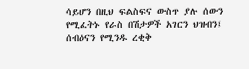ሳይሆን በዚህ ፍልስፍና ውስጥ ያሉ ሰውን የሚፈትኑ የራስ በሽታዎች አገርን ህዝብን፤ ሰብዕናን የሚንዱ ረቂቅ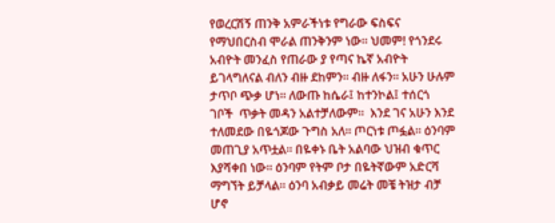የወረርሽኝ ጠንቅ አምራችነቱ የግራው ፍስፍና የማህበርስብ ሞራል ጠንቅንም ነው። ህመም! የጎንደሩ አብዮት መንፈስ የጠራው ያ የጣና ኬኛ አብዮት ይገላግለናል ብለን ብዙ ደከምን። ብዙ ለፋን። አሁን ሁሉም ታጥቦ ጭቃ ሆነ። ለውጡ ከሴራ፤ ከተንኮል፤ ተሰርጎ ገቦች  ጥቃት መዳን አልተቻለውም።  እንደ ገና አሁን እንደ ተለመደው በዬጎጆው ጉግስ አለ። ጦርነቱ ጦፏል። ዕንባም መጠጊያ አጥቷል። በዬቀኑ ቤት አልባው ህዝብ ቁጥር እያሻቀበ ነው። ዕንባም የትም ቦታ በዬትኛውም አድርሻ ማግኘት ይቻላል። ዕንባ አብቃይ መሬት መቼ ትዝታ ብቻ ሆኖ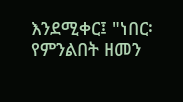እንደሚቀር፤ "ነበር፡ የምንልበት ዘመን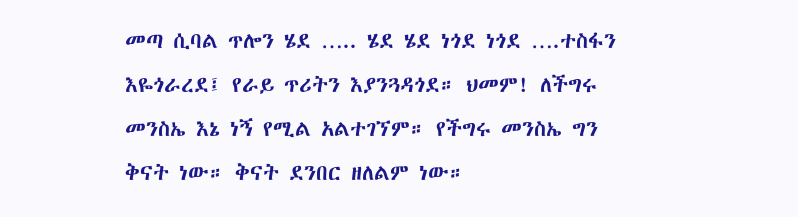መጣ ሲባል ጥሎን ሄደ ….. ሄደ ሄደ ነጎደ ነጎደ ….ተስፋን እዬጎራረደ፤ የራይ ጥሪትን እያንጓዳጎደ። ህመም! ለችግሩ መንስኤ እኔ ነኝ የሚል አልተገኘም። የችግሩ መንስኤ ግን ቅናት ነው። ቅናት ደንበር ዘለልም ነው።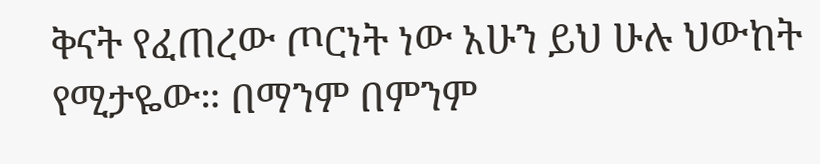ቅናት የፈጠረው ጦርነት ነው አሁን ይህ ሁሉ ህውከት የሚታዬው። በማንም በምንም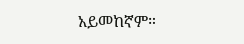አይመከኛም።